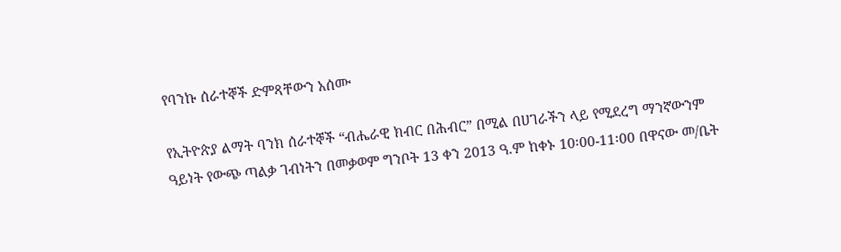የባንኩ ሰራተኞች ድምጻቸውን አሰሙ

የኢትዮጵያ ልማት ባንክ ሰራተኞች “ብሔራዊ ክብር በሕብር” በሚል በሀገራችን ላይ የሚደረግ ማንኛውንም ዓይነት የውጭ ጣልቃ ገብነትን በመቃወም ግንቦት 13 ቀን 2013 ዓ.ም ከቀኑ 10፡00-11፡00 በዋናው መ/ቤት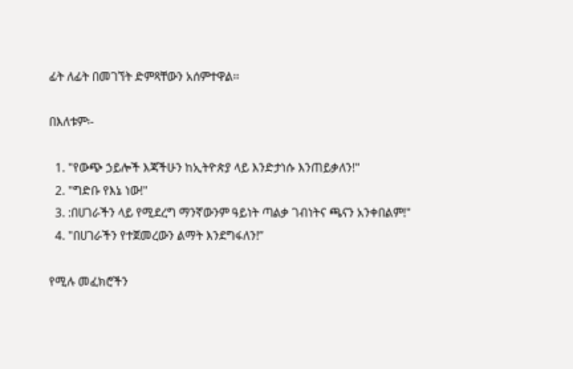ፊት ለፊት በመገኘት ድምጻቸውን አሰምተዋል፡፡

በእለቱም፡-

  1. "የውጭ ኃይሎች እጃችሁን ከኢትዮጵያ ላይ እንድታነሱ እንጠይቃለን!"
  2. "ግድቡ የእኔ ነው!"
  3. :በሀገራችን ላይ የሚደረግ ማንኛውንም ዓይነት ጣልቃ ገብነትና ጫናን አንቀበልም!"
  4. "በሀገራችን የተጀመረውን ልማት እንደግፋለን!”

የሚሉ መፈክሮችን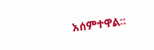አሰምተዋል፡፡